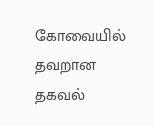கோவையில் தவறான தகவல்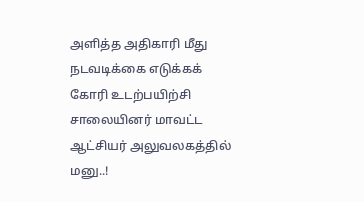அளித்த அதிகாரி மீது நடவடிக்கை எடுக்கக் கோரி உடற்பயிற்சி சாலையினர் மாவட்ட ஆட்சியர் அலுவலகத்தில் மனு..!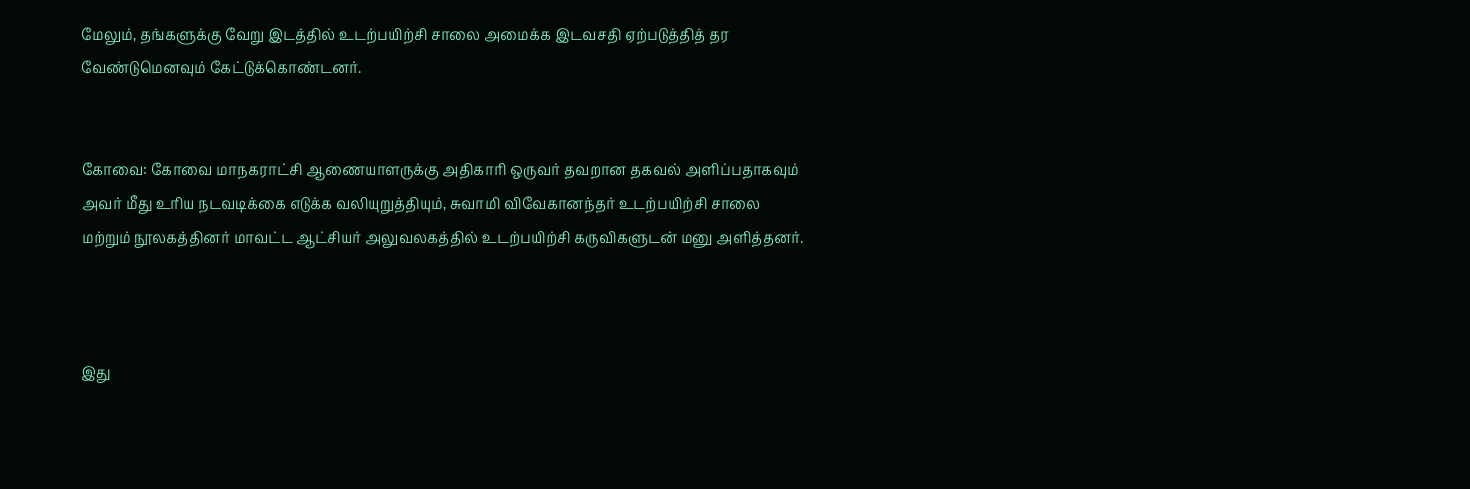மேலும், தங்களுக்கு வேறு இடத்தில் உடற்பயிற்சி சாலை அமைக்க இடவசதி ஏற்படுத்தித் தர வேண்டுமெனவும் கேட்டுக்கொண்டனர்.


கோவை: கோவை மாநகராட்சி ஆணையாளருக்கு அதிகாரி ஒருவர் தவறான தகவல் அளிப்பதாகவும் அவர் மீது உரிய நடவடிக்கை எடுக்க வலியுறுத்தியும், சுவாமி விவேகானந்தர் உடற்பயிற்சி சாலை மற்றும் நூலகத்தினர் மாவட்ட ஆட்சியர் அலுவலகத்தில் உடற்பயிற்சி கருவிகளுடன் மனு அளித்தனர்.



இது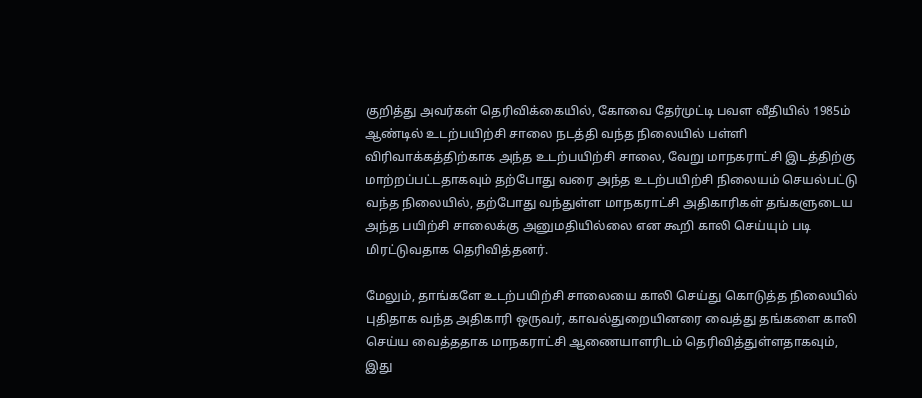குறித்து அவர்கள் தெரிவிக்கையில், கோவை தேர்முட்டி பவள வீதியில் 1985ம் ஆண்டில் உடற்பயிற்சி சாலை நடத்தி வந்த நிலையில் பள்ளி விரிவாக்கத்திற்காக அந்த உடற்பயிற்சி சாலை, வேறு மாநகராட்சி இடத்திற்கு மாற்றப்பட்டதாகவும் தற்போது வரை அந்த உடற்பயிற்சி நிலையம் செயல்பட்டு வந்த நிலையில், தற்போது வந்துள்ள மாநகராட்சி அதிகாரிகள் தங்களுடைய அந்த பயிற்சி சாலைக்கு அனுமதியில்லை என கூறி காலி செய்யும் படி மிரட்டுவதாக தெரிவித்தனர்.

மேலும், தாங்களே உடற்பயிற்சி சாலையை காலி செய்து கொடுத்த நிலையில் புதிதாக வந்த அதிகாரி ஒருவர், காவல்துறையினரை வைத்து தங்களை காலி செய்ய வைத்ததாக மாநகராட்சி ஆணையாளரிடம் தெரிவித்துள்ளதாகவும், இது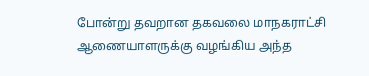போன்று தவறான தகவலை மாநகராட்சி ஆணையாளருக்கு வழங்கிய அந்த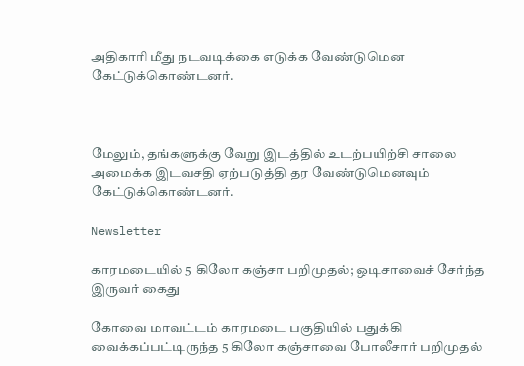அதிகாரி மீது நடவடிக்கை எடுக்க வேண்டுமென கேட்டுக்கொண்டனர்.



மேலும், தங்களுக்கு வேறு இடத்தில் உடற்பயிற்சி சாலை அமைக்க இடவசதி ஏற்படுத்தி தர வேண்டுமெனவும் கேட்டுக்கொண்டனர்.

Newsletter

காரமடையில் 5 கிலோ கஞ்சா பறிமுதல்; ஒடிசாவைச் சேர்ந்த இருவர் கைது

கோவை மாவட்டம் காரமடை பகுதியில் பதுக்கி வைக்கப்பட்டிருந்த 5 கிலோ கஞ்சாவை போலீசார் பறிமுதல்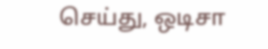செய்து, ஒடிசா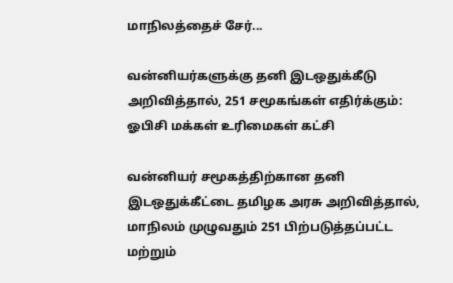மாநிலத்தைச் சேர்...

வன்னியர்களுக்கு தனி இடஒதுக்கீடு அறிவித்தால், 251 சமூகங்கள் எதிர்க்கும்: ஓபிசி மக்கள் உரிமைகள் கட்சி

வன்னியர் சமூகத்திற்கான தனி இடஒதுக்கீட்டை தமிழக அரசு அறிவித்தால், மாநிலம் முழுவதும் 251 பிற்படுத்தப்பட்ட மற்றும்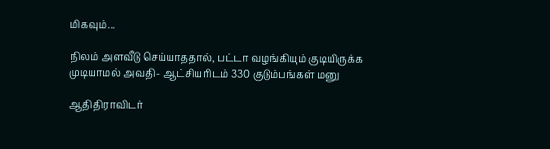மிகவும்...

நிலம் அளவீடு செய்யாததால், பட்டா வழங்கியும் குடியிருக்க முடியாமல் அவதி- ஆட்சியரிடம் 330 குடும்பங்கள் மனு

ஆதிதிராவிடர்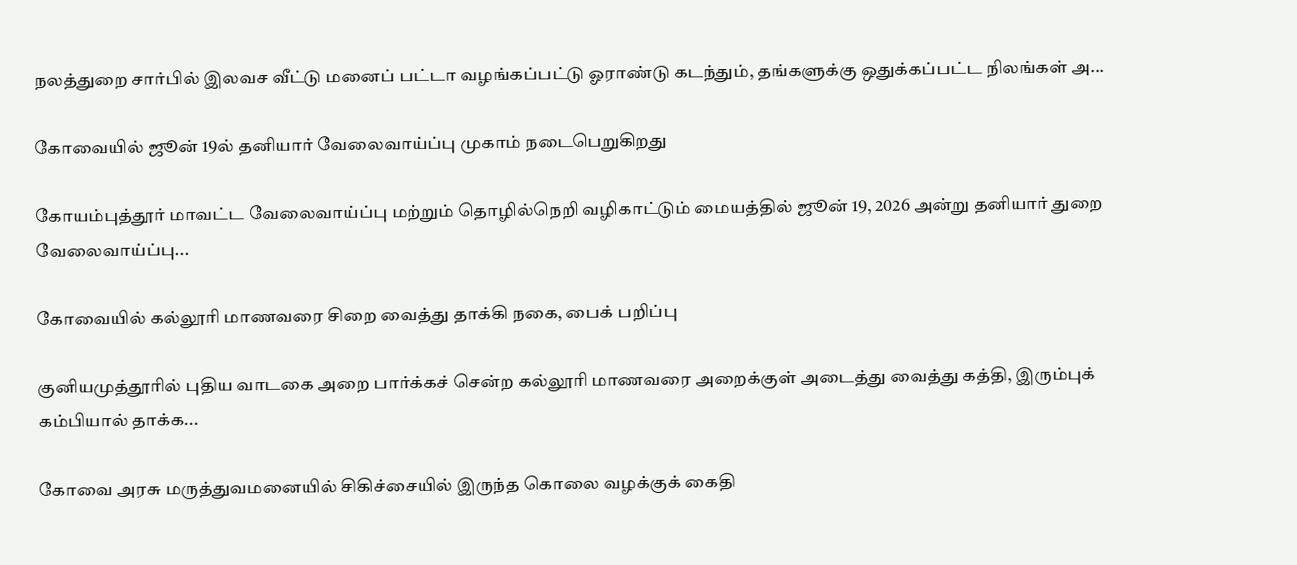நலத்துறை சார்பில் இலவச வீட்டு மனைப் பட்டா வழங்கப்பட்டு ஓராண்டு கடந்தும், தங்களுக்கு ஒதுக்கப்பட்ட நிலங்கள் அ...

கோவையில் ஜூன் 19ல் தனியார் வேலைவாய்ப்பு முகாம் நடைபெறுகிறது

கோயம்புத்தூர் மாவட்ட வேலைவாய்ப்பு மற்றும் தொழில்நெறி வழிகாட்டும் மையத்தில் ஜூன் 19, 2026 அன்று தனியார் துறை வேலைவாய்ப்பு...

கோவையில் கல்லூரி மாணவரை சிறை வைத்து தாக்கி நகை, பைக் பறிப்பு

குனியமுத்தூரில் புதிய வாடகை அறை பார்க்கச் சென்ற கல்லூரி மாணவரை அறைக்குள் அடைத்து வைத்து கத்தி, இரும்புக் கம்பியால் தாக்க...

கோவை அரசு மருத்துவமனையில் சிகிச்சையில் இருந்த கொலை வழக்குக் கைதி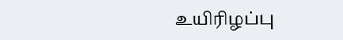உயிரிழப்பு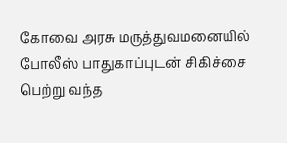கோவை அரசு மருத்துவமனையில் போலீஸ் பாதுகாப்புடன் சிகிச்சை பெற்று வந்த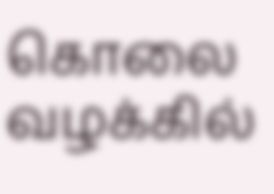கொலை வழக்கில்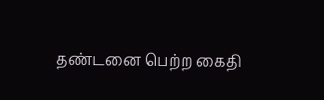தண்டனை பெற்ற கைதி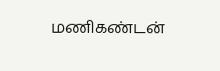மணிகண்டன்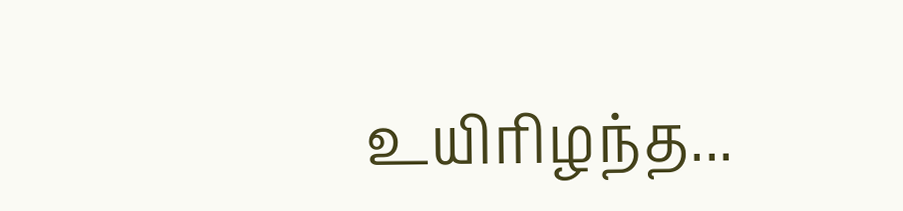உயிரிழந்த...